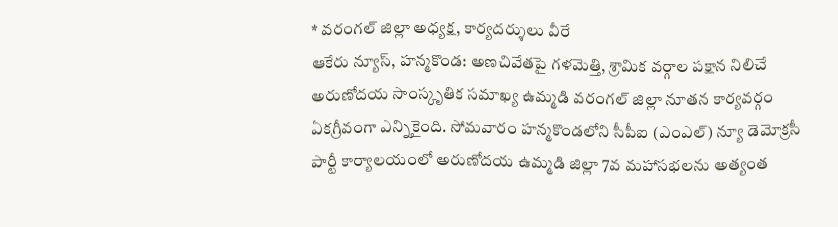* వరంగల్ జిల్లా అధ్యక్ష, కార్యదర్శులు వీరే
ఆకేరు న్యూస్, హన్మకొండ: అణచివేతపై గళమెత్తి, శ్రామిక వర్గాల పక్షాన నిలిచే అరుణోదయ సాంస్కృతిక సమాఖ్య ఉమ్మడి వరంగల్ జిల్లా నూతన కార్యవర్గం ఏకగ్రీవంగా ఎన్నికైంది. సోమవారం హన్మకొండలోని సీపీఐ (ఎంఎల్) న్యూ డెమోక్రసీ పార్టీ కార్యాలయంలో అరుణోదయ ఉమ్మడి జిల్లా 7వ మహాసభలను అత్యంత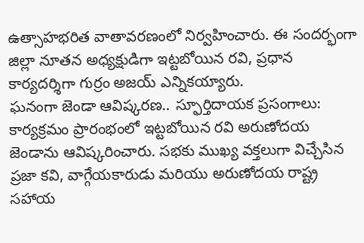ఉత్సాహభరిత వాతావరణంలో నిర్వహించారు. ఈ సందర్భంగా జిల్లా నూతన అధ్యక్షుడిగా ఇట్టబోయిన రవి, ప్రధాన కార్యదర్శిగా గుర్రం అజయ్ ఎన్నికయ్యారు.
ఘనంగా జెండా ఆవిష్కరణ.. స్ఫూర్తిదాయక ప్రసంగాలు:
కార్యక్రమం ప్రారంభంలో ఇట్టబోయిన రవి అరుణోదయ జెండాను ఆవిష్కరించారు. సభకు ముఖ్య వక్తలుగా విచ్చేసిన ప్రజా కవి, వాగ్గేయకారుడు మరియు అరుణోదయ రాష్ట్ర సహాయ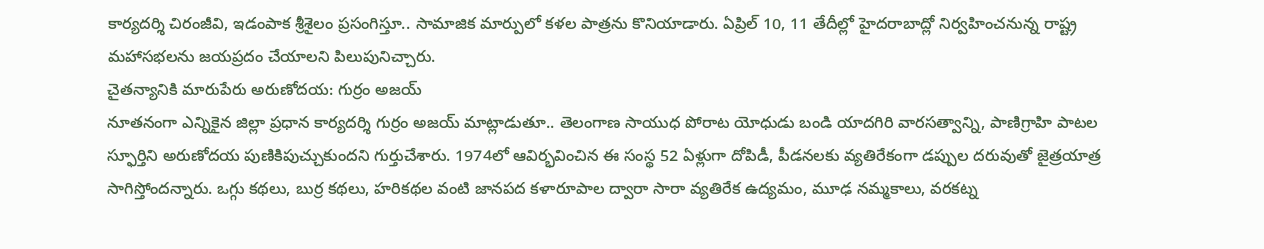కార్యదర్శి చిరంజీవి, ఇడంపాక శ్రీశైలం ప్రసంగిస్తూ.. సామాజిక మార్పులో కళల పాత్రను కొనియాడారు. ఏప్రిల్ 10, 11 తేదీల్లో హైదరాబాద్లో నిర్వహించనున్న రాష్ట్ర మహాసభలను జయప్రదం చేయాలని పిలుపునిచ్చారు.
చైతన్యానికి మారుపేరు అరుణోదయ: గుర్రం అజయ్
నూతనంగా ఎన్నికైన జిల్లా ప్రధాన కార్యదర్శి గుర్రం అజయ్ మాట్లాడుతూ.. తెలంగాణ సాయుధ పోరాట యోధుడు బండి యాదగిరి వారసత్వాన్ని, పాణిగ్రాహి పాటల స్ఫూర్తిని అరుణోదయ పుణికిపుచ్చుకుందని గుర్తుచేశారు. 1974లో ఆవిర్భవించిన ఈ సంస్థ 52 ఏళ్లుగా దోపిడీ, పీడనలకు వ్యతిరేకంగా డప్పుల దరువుతో జైత్రయాత్ర సాగిస్తోందన్నారు. ఒగ్గు కథలు, బుర్ర కథలు, హరికథల వంటి జానపద కళారూపాల ద్వారా సారా వ్యతిరేక ఉద్యమం, మూఢ నమ్మకాలు, వరకట్న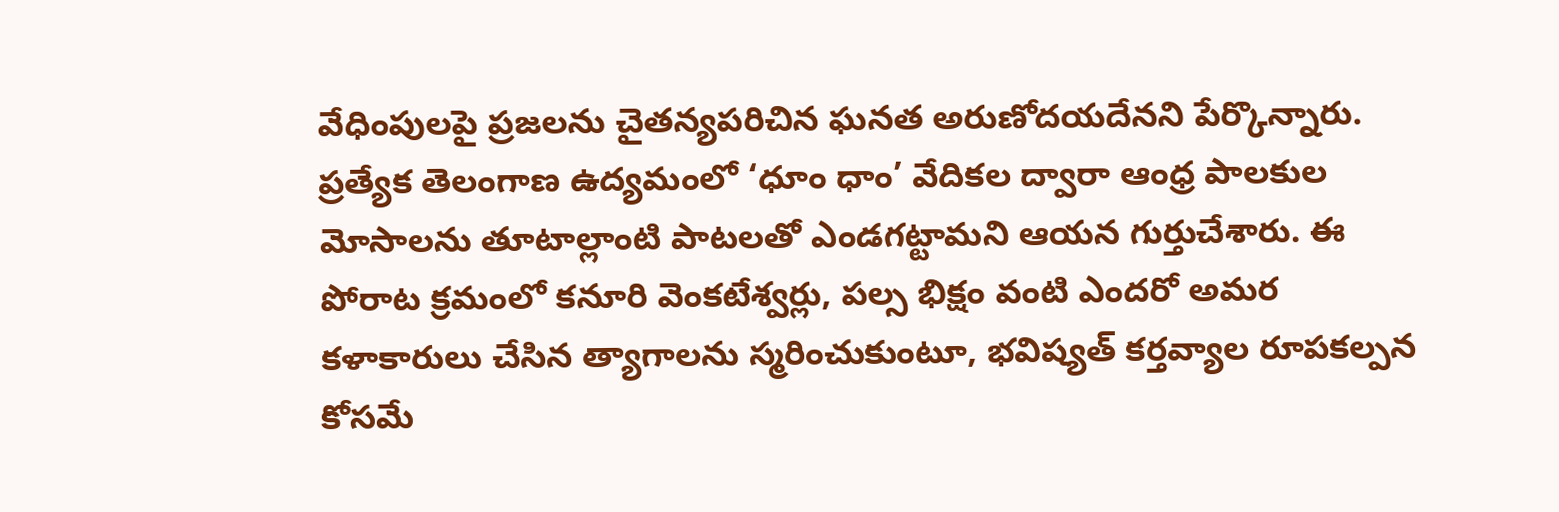వేధింపులపై ప్రజలను చైతన్యపరిచిన ఘనత అరుణోదయదేనని పేర్కొన్నారు.
ప్రత్యేక తెలంగాణ ఉద్యమంలో ‘ధూం ధాం’ వేదికల ద్వారా ఆంధ్ర పాలకుల మోసాలను తూటాల్లాంటి పాటలతో ఎండగట్టామని ఆయన గుర్తుచేశారు. ఈ పోరాట క్రమంలో కనూరి వెంకటేశ్వర్లు, పల్స భిక్షం వంటి ఎందరో అమర కళాకారులు చేసిన త్యాగాలను స్మరించుకుంటూ, భవిష్యత్ కర్తవ్యాల రూపకల్పన కోసమే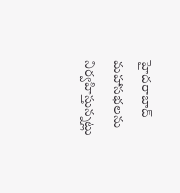హైదరాబాద్ మహాసభలను నిర్వహిస్తున్నట్లు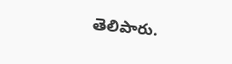తెలిపారు.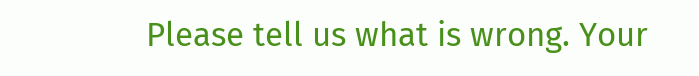Please tell us what is wrong. Your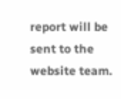report will be sent to the website team.